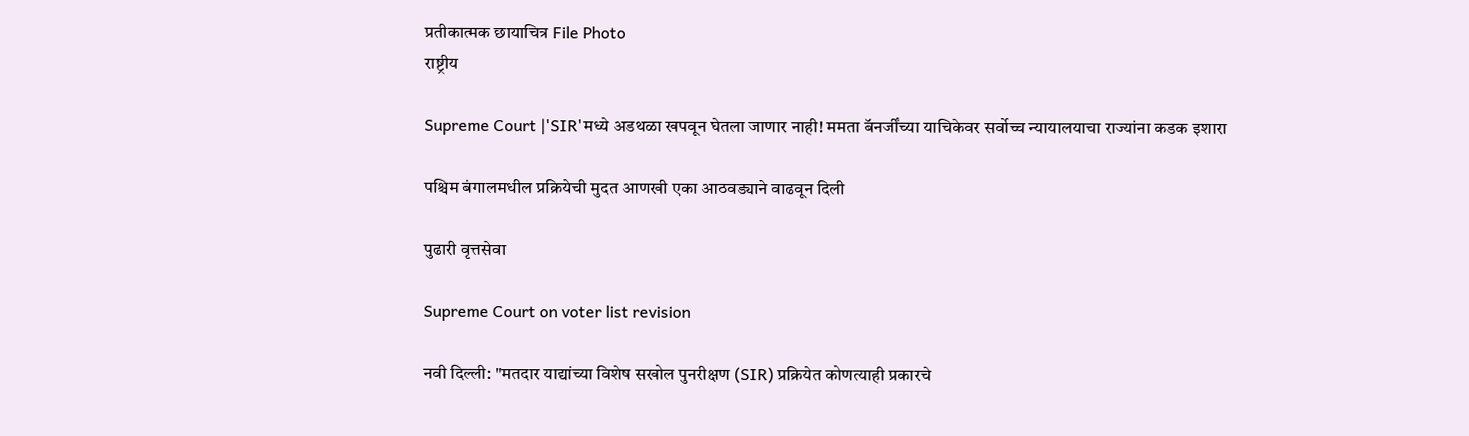प्रतीकात्मक छायाचित्र File Photo
राष्ट्रीय

Supreme Court |'SIR'मध्‍ये अडथळा खपवून घेतला जाणार नाही! ममता बॅनर्जींच्या याचिकेवर सर्वोच्च न्यायालयाचा राज्यांना कडक इशारा

पश्चिम बंगालमधील प्रक्रियेची मुदत आणखी एका आठवड्याने वाढवून दिली

पुढारी वृत्तसेवा

Supreme Court on voter list revision

नवी दिल्ली: "मतदार याद्यांच्या विशेष सखोल पुनरीक्षण (SIR) प्रक्रियेत कोणत्याही प्रकारचे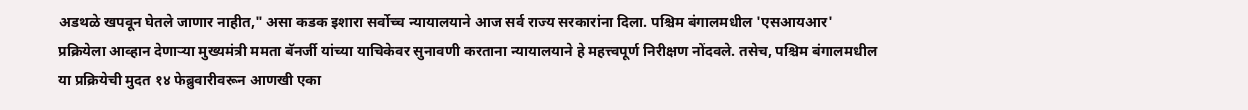अडथळे खपवून घेतले जाणार नाहीत," असा कडक इशारा सर्वोच्च न्यायालयाने आज सर्व राज्य सरकारांना दिला. पश्चिम बंगालमधील 'एसआयआर' प्रक्रियेला आव्हान देणाऱ्या मुख्यमंत्री ममता बॅनर्जी यांच्या याचिकेवर सुनावणी करताना न्यायालयाने हे महत्त्वपूर्ण निरीक्षण नोंदवले. तसेच, पश्चिम बंगालमधील या प्रक्रियेची मुदत १४ फेब्रुवारीवरून आणखी एका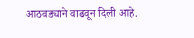आठवड्याने वाढवून दिली आहे.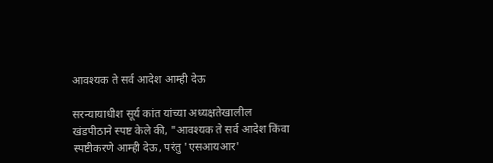आवश्यक ते सर्व आदेश आम्ही देऊ

सरन्यायाधीश सूर्य कांत यांच्या अध्यक्षतेखालील खंडपीठाने स्पष्ट केले की, "आवश्यक ते सर्व आदेश किंवा स्पष्टीकरणे आम्ही देऊ, परंतु 'एसआयआर'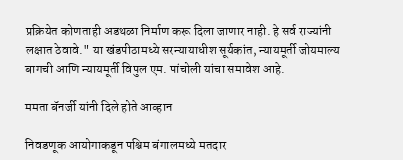प्रक्रियेत कोणताही अडथळा निर्माण करू दिला जाणार नाही. हे सर्व राज्यांनी लक्षात ठेवावे." या खंडपीठामध्ये सरन्यायाधीश सूर्यकांत, न्यायमूर्ती जोयमाल्य बागची आणि न्यायमूर्ती विपुल एम. पांचोली यांचा समावेश आहे.

ममता बॅनर्जी यांनी दिले होते आव्‍हान

निवडणूक आयोगाकडून पश्चिम बंगालमध्ये मतदार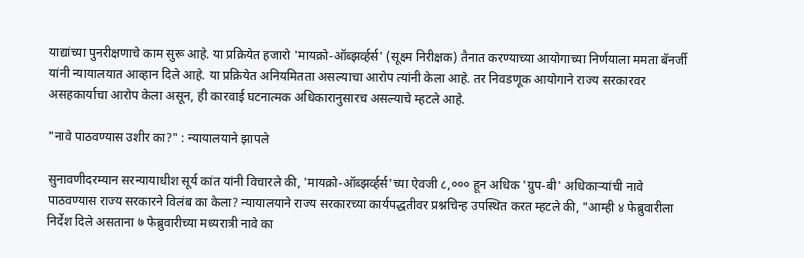याद्यांच्या पुनरीक्षणाचे काम सुरू आहे. या प्रक्रियेत हजारो 'मायक्रो-ऑब्झर्व्हर्स' (सूक्ष्म निरीक्षक) तैनात करण्याच्या आयोगाच्या निर्णयाला ममता बॅनर्जी यांनी न्यायालयात आव्हान दिले आहे. या प्रक्रियेत अनियमितता असल्याचा आरोप त्यांनी केला आहे. तर निवडणूक आयोगाने राज्य सरकारवर असहकार्याचा आरोप केला असून, ही कारवाई घटनात्मक अधिकारानुसारच असल्याचे म्हटले आहे.

"नावे पाठवण्यास उशीर का?" : न्‍यायालयाने झापले

सुनावणीदरम्यान सरन्यायाधीश सूर्य कांत यांनी विचारले की, 'मायक्रो-ऑब्झर्व्हर्स'च्या ऐवजी ८,००० हून अधिक 'ग्रुप-बी' अधिकाऱ्यांची नावे पाठवण्यास राज्य सरकारने विलंब का केला? न्यायालयाने राज्य सरकारच्या कार्यपद्धतीवर प्रश्नचिन्ह उपस्थित करत म्हटले की, "आम्ही ४ फेब्रुवारीला निर्देश दिले असताना ७ फेब्रुवारीच्या मध्यरात्री नावे का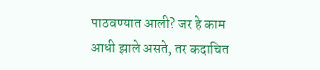पाठवण्यात आली? जर हे काम आधी झाले असते, तर कदाचित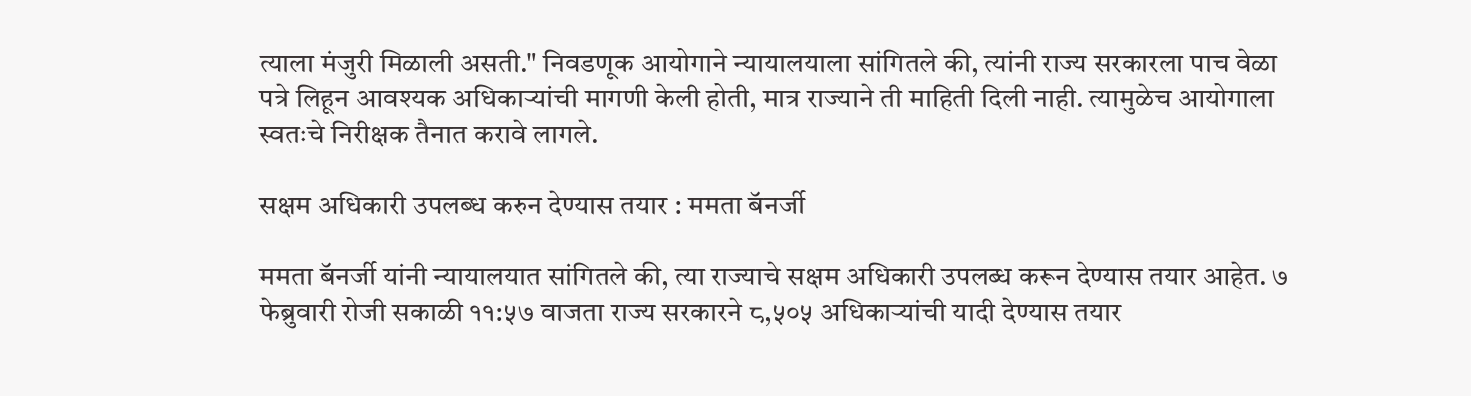त्याला मंजुरी मिळाली असती." निवडणूक आयोगाने न्यायालयाला सांगितले की, त्यांनी राज्य सरकारला पाच वेळा पत्रे लिहून आवश्यक अधिकाऱ्यांची मागणी केली होती, मात्र राज्याने ती माहिती दिली नाही. त्यामुळेच आयोगाला स्वतःचे निरीक्षक तैनात करावे लागले.

सक्षम अधिकारी उपलब्‍ध करुन देण्‍यास तयार : ममता बॅनर्जी

ममता बॅनर्जी यांनी न्यायालयात सांगितले की, त्या राज्याचे सक्षम अधिकारी उपलब्ध करून देण्यास तयार आहेत. ७ फेब्रुवारी रोजी सकाळी ११:५७ वाजता राज्य सरकारने ८,५०५ अधिकाऱ्यांची यादी देण्यास तयार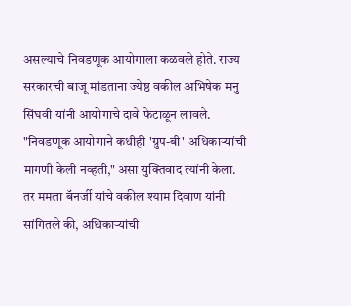असल्याचे निवडणूक आयोगाला कळवले होते. राज्य सरकारची बाजू मांडताना ज्येष्ठ वकील अभिषेक मनु सिंघवी यांनी आयोगाचे दावे फेटाळून लावले. "निवडणूक आयोगाने कधीही 'ग्रुप-बी' अधिकाऱ्यांची मागणी केली नव्हती," असा युक्तिवाद त्यांनी केला. तर ममता बॅनर्जी यांचे वकील श्याम दिवाण यांनी सांगितले की, अधिकाऱ्यांची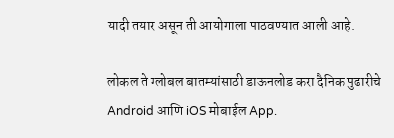यादी तयार असून ती आयोगाला पाठवण्यात आली आहे.

लोकल ते ग्लोबल बातम्यांसाठी डाऊनलोड करा दैनिक पुढारीचे Android आणि iOS मोबाईल App.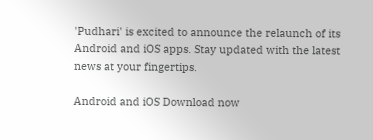'Pudhari' is excited to announce the relaunch of its Android and iOS apps. Stay updated with the latest news at your fingertips.

Android and iOS Download now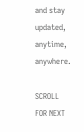and stay updated, anytime, anywhere.

SCROLL FOR NEXT